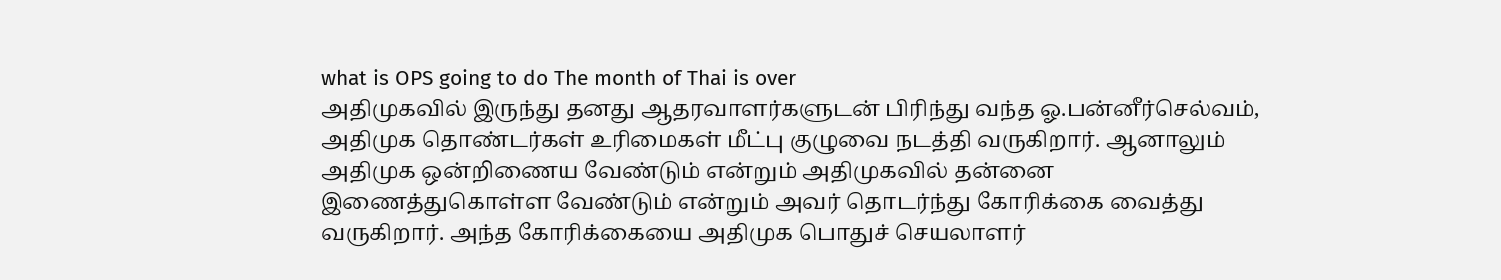what is OPS going to do The month of Thai is over
அதிமுகவில் இருந்து தனது ஆதரவாளர்களுடன் பிரிந்து வந்த ஓ.பன்னீர்செல்வம், அதிமுக தொண்டர்கள் உரிமைகள் மீட்பு குழுவை நடத்தி வருகிறார். ஆனாலும் அதிமுக ஒன்றிணைய வேண்டும் என்றும் அதிமுகவில் தன்னை இணைத்துகொள்ள வேண்டும் என்றும் அவர் தொடர்ந்து கோரிக்கை வைத்து வருகிறார். அந்த கோரிக்கையை அதிமுக பொதுச் செயலாளர்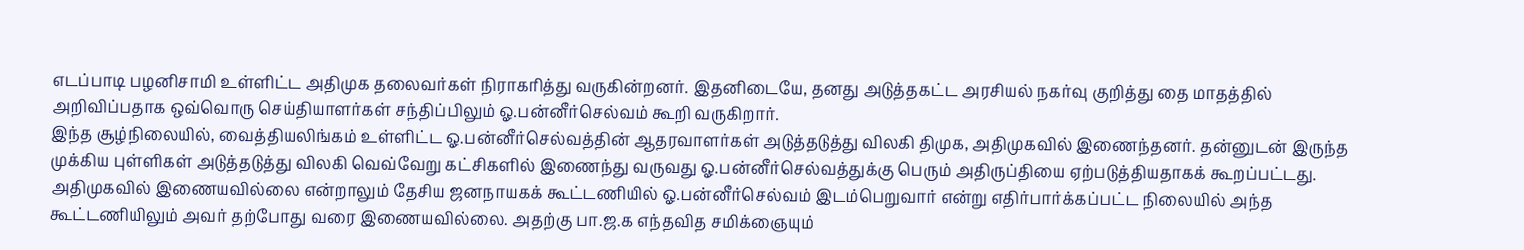எடப்பாடி பழனிசாமி உள்ளிட்ட அதிமுக தலைவர்கள் நிராகரித்து வருகின்றனர். இதனிடையே, தனது அடுத்தகட்ட அரசியல் நகர்வு குறித்து தை மாதத்தில் அறிவிப்பதாக ஒவ்வொரு செய்தியாளர்கள் சந்திப்பிலும் ஓ.பன்னீர்செல்வம் கூறி வருகிறார்.
இந்த சூழ்நிலையில், வைத்தியலிங்கம் உள்ளிட்ட ஓ.பன்னீர்செல்வத்தின் ஆதரவாளர்கள் அடுத்தடுத்து விலகி திமுக, அதிமுகவில் இணைந்தனர். தன்னுடன் இருந்த முக்கிய புள்ளிகள் அடுத்தடுத்து விலகி வெவ்வேறு கட்சிகளில் இணைந்து வருவது ஓ.பன்னீர்செல்வத்துக்கு பெரும் அதிருப்தியை ஏற்படுத்தியதாகக் கூறப்பட்டது. அதிமுகவில் இணையவில்லை என்றாலும் தேசிய ஜனநாயகக் கூட்டணியில் ஓ.பன்னீர்செல்வம் இடம்பெறுவார் என்று எதிர்பார்க்கப்பட்ட நிலையில் அந்த கூட்டணியிலும் அவர் தற்போது வரை இணையவில்லை. அதற்கு பா.ஜ.க எந்தவித சமிக்ஞையும்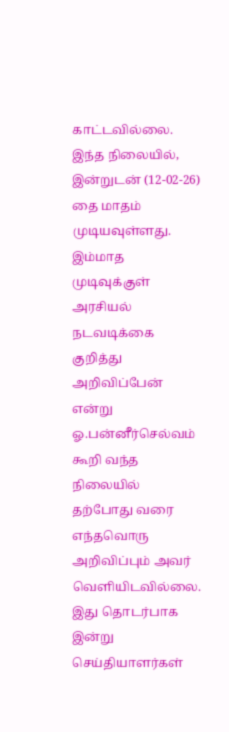காட்டவில்லை.
இந்த நிலையில், இன்றுடன் (12-02-26) தை மாதம் முடியவுள்ளது. இம்மாத முடிவுக்குள் அரசியல் நடவடிக்கை குறித்து அறிவிப்பேன் என்று ஓ.பன்னீர்செல்வம் கூறி வந்த நிலையில் தற்போது வரை எந்தவொரு அறிவிப்பும் அவர் வெளியிடவில்லை. இது தொடர்பாக இன்று செய்தியாளர்கள்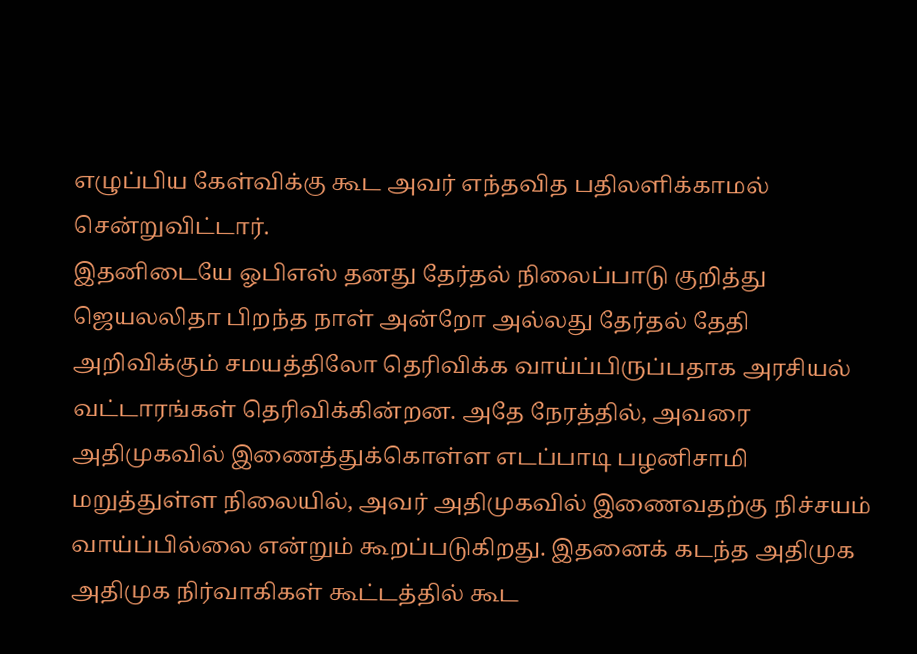எழுப்பிய கேள்விக்கு கூட அவர் எந்தவித பதிலளிக்காமல் சென்றுவிட்டார்.
இதனிடையே ஓபிஎஸ் தனது தேர்தல் நிலைப்பாடு குறித்து ஜெயலலிதா பிறந்த நாள் அன்றோ அல்லது தேர்தல் தேதி அறிவிக்கும் சமயத்திலோ தெரிவிக்க வாய்ப்பிருப்பதாக அரசியல் வட்டாரங்கள் தெரிவிக்கின்றன. அதே நேரத்தில், அவரை அதிமுகவில் இணைத்துக்கொள்ள எடப்பாடி பழனிசாமி மறுத்துள்ள நிலையில், அவர் அதிமுகவில் இணைவதற்கு நிச்சயம் வாய்ப்பில்லை என்றும் கூறப்படுகிறது. இதனைக் கடந்த அதிமுக அதிமுக நிர்வாகிகள் கூட்டத்தில் கூட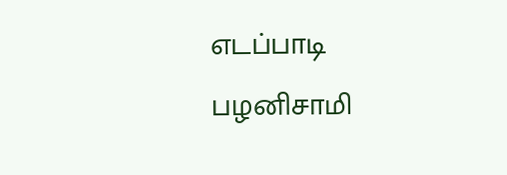எடப்பாடி பழனிசாமி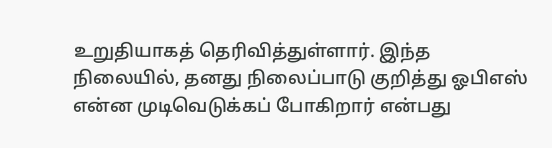உறுதியாகத் தெரிவித்துள்ளார். இந்த நிலையில், தனது நிலைப்பாடு குறித்து ஓபிஎஸ் என்ன முடிவெடுக்கப் போகிறார் என்பது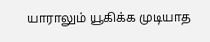யாராலும் யூகிக்க முடியாத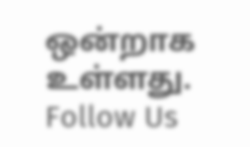ஒன்றாக உள்ளது.
Follow Us